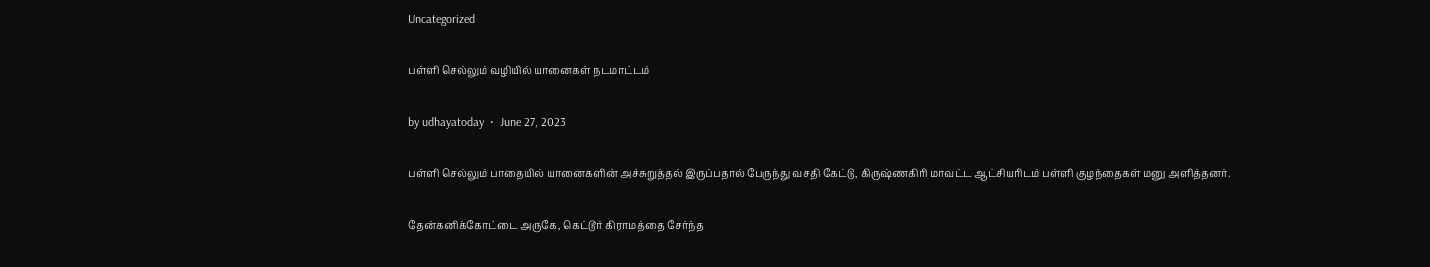Uncategorized

பள்ளி செல்லும் வழியில் யானைகள் நடமாட்டம்

by udhayatoday  •  June 27, 2023

பள்ளி செல்லும் பாதையில் யானைகளின் அச்சுறுத்தல் இருப்பதால் பேருந்து வசதி கேட்டு, கிருஷ்ணகிரி மாவட்ட ஆட்சியரிடம் பள்ளி குழந்தைகள் மனு அளித்தனர்.

தேன்கனிக்கோட்டை அருகே, கெட்டூர் கிராமத்தை சேர்ந்த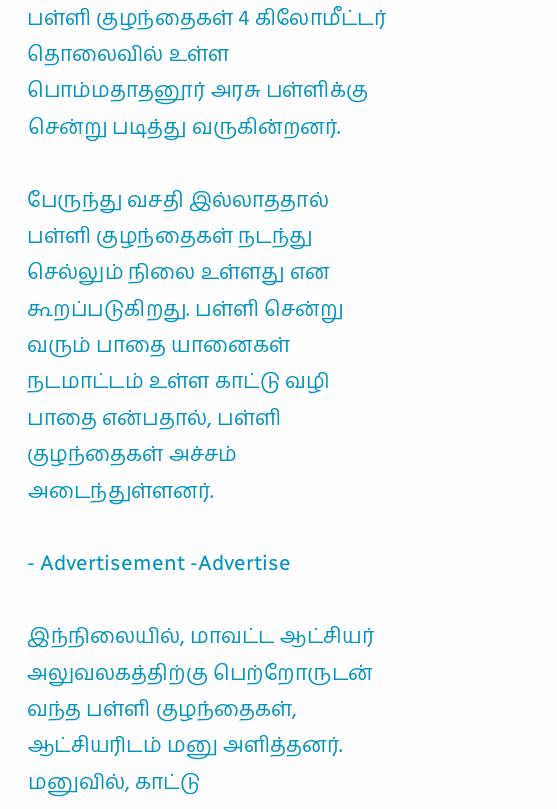பள்ளி குழந்தைகள் 4 கிலோமீட்டர் தொலைவில் உள்ள பொம்மதாதனூர் அரசு பள்ளிக்கு சென்று படித்து வருகின்றனர்.

பேருந்து வசதி இல்லாததால் பள்ளி குழந்தைகள் நடந்து செல்லும் நிலை உள்ளது என கூறப்படுகிறது. பள்ளி சென்று வரும் பாதை யானைகள் நடமாட்டம் உள்ள காட்டு வழி பாதை என்பதால், பள்ளி குழந்தைகள் அச்சம் அடைந்துள்ளனர்.

- Advertisement -Advertise

இந்நிலையில், மாவட்ட ஆட்சியர் அலுவலகத்திற்கு பெற்றோருடன் வந்த பள்ளி குழந்தைகள், ஆட்சியரிடம் மனு அளித்தனர். மனுவில், காட்டு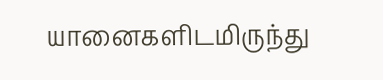யானைகளிடமிருந்து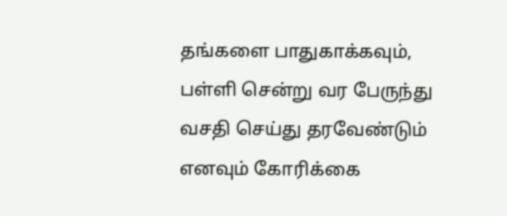தங்களை பாதுகாக்கவும், பள்ளி சென்று வர பேருந்து வசதி செய்து தரவேண்டும் எனவும் கோரிக்கை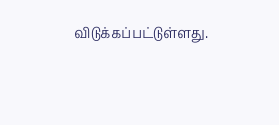விடுக்கப்பட்டுள்ளது.